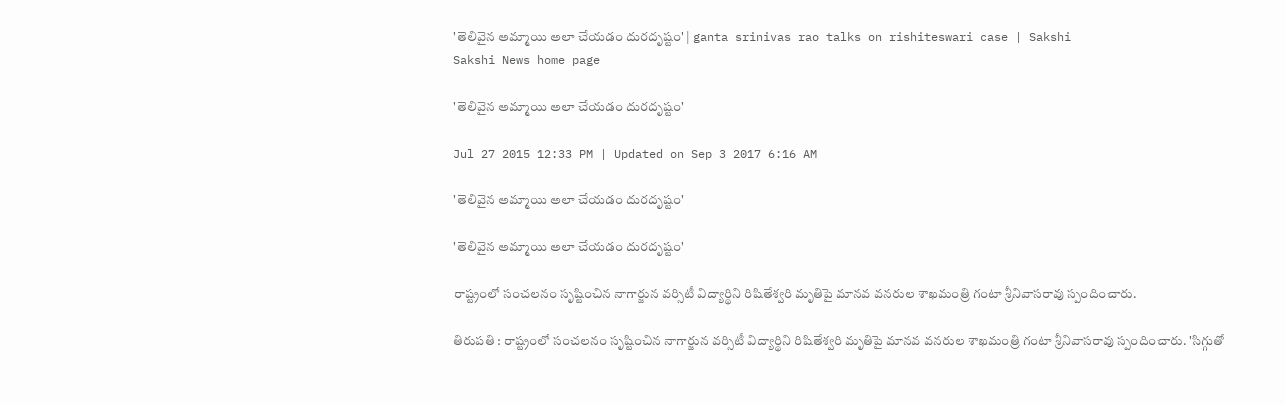'తెలివైన అమ్మాయి అలా చేయడం దురదృష్టం' | ganta srinivas rao talks on rishiteswari case | Sakshi
Sakshi News home page

'తెలివైన అమ్మాయి అలా చేయడం దురదృష్టం'

Jul 27 2015 12:33 PM | Updated on Sep 3 2017 6:16 AM

'తెలివైన అమ్మాయి అలా చేయడం దురదృష్టం'

'తెలివైన అమ్మాయి అలా చేయడం దురదృష్టం'

రాష్ట్రంలో సంచలనం సృష్టించిన నాగార్జున వర్సిటీ విద్యార్థిని రిషితేశ్వరి మృతిపై మానవ వనరుల శాఖమంత్రి గంటా శ్రీనివాసరావు స్పందించారు.

తిరుపతి : రాష్ట్రంలో సంచలనం సృష్టించిన నాగార్జున వర్సిటీ విద్యార్థిని రిషితేశ్వరి మృతిపై మానవ వనరుల శాఖమంత్రి గంటా శ్రీనివాసరావు స్పందించారు. 'సిగ్గుతో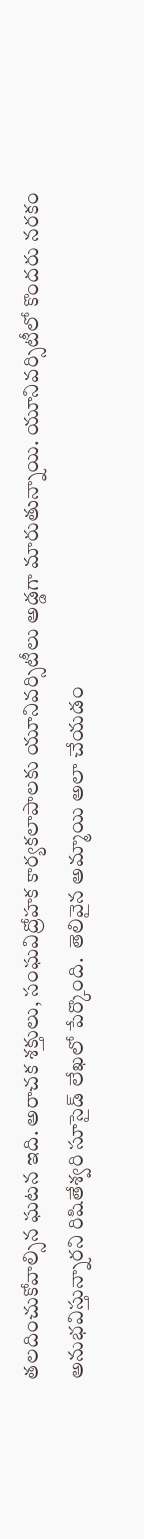తలదించుకోవాల్సిన ఘటన ఇది. అరాచక శక్తులు, సంఘవిద్రోహక కార్యకలాపాలకు యూనివర్సిటీలు అడ్డగా మారుతున్నాయి. యూనివర్సిటీలో కొందరు నరకం అనుభవిస్తున్నారని రిషితేశ్వరి సూసైడ్ లేఖలో పేర్కొంది.  తెలివైన అమ్మాయి అలా చేయడం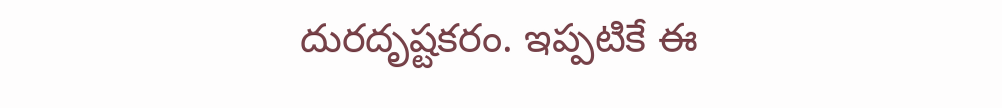దురదృష్టకరం. ఇప్పటికే ఈ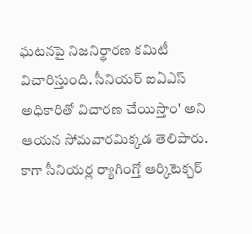ఘటనపై నిజనిర్థారణ కమిటీ విచారిస్తుంది. సీనియర్ ఐఏఎస్ అధికారితో విచారణ చేయిస్తాం' అని ఆయన సోమవారమిక్కడ తెలిపారు. కాగా సీనియర్ల ర్యాగింగ్తో ఆర్కిటెక్చర్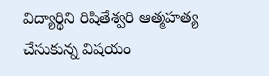విద్యార్థిని రిషితేశ్వరి ఆత్మహత్య చేసుకున్న విషయం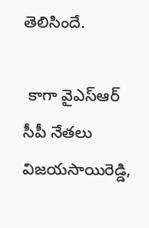తెలిసిందే.

 కాగా వైఎస్ఆర్ సీపీ నేతలు విజయసాయిరెడ్డి,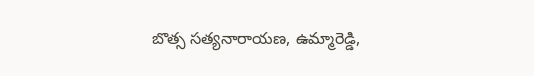బొత్స సత్యనారాయణ, ఉమ్మారెడ్డి,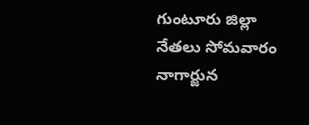గుంటూరు జిల్లా నేతలు సోమవారం నాగార్జున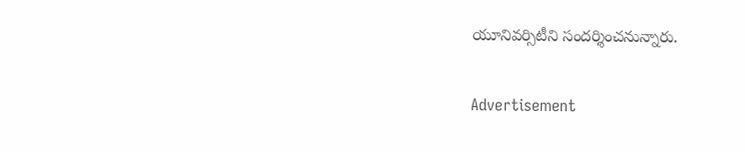యూనివర్సిటీని సందర్శించనున్నారు.


Advertisement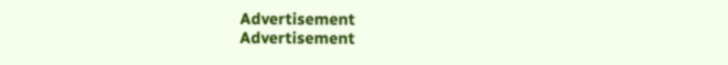Advertisement
Advertisement